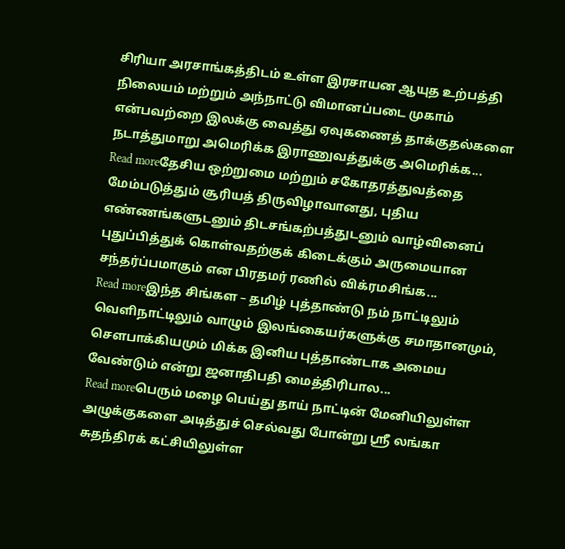சிரியா அரசாங்கத்திடம் உள்ள இரசாயன ஆயுத உற்பத்தி நிலையம் மற்றும் அந்நாட்டு விமானப்படை முகாம் என்பவற்றை இலக்கு வைத்து ஏவுகணைத் தாக்குதல்களை நடாத்துமாறு அமெரிக்க இராணுவத்துக்கு அமெரிக்க...
Read moreதேசிய ஒற்றுமை மற்றும் சகோதரத்துவத்தை மேம்படுத்தும் சூரியத் திருவிழாவானது, புதிய எண்ணங்களுடனும் திடசங்கற்பத்துடனும் வாழ்வினைப் புதுப்பித்துக் கொள்வதற்குக் கிடைக்கும் அருமையான சந்தர்ப்பமாகும் என பிரதமர் ரணில் விக்ரமசிங்க...
Read moreஇந்த சிங்கள – தமிழ் புத்தாண்டு நம் நாட்டிலும் வெளிநாட்டிலும் வாழும் இலங்கையர்களுக்கு சமாதானமும், சௌபாக்கியமும் மிக்க இனிய புத்தாண்டாக அமைய வேண்டும் என்று ஜனாதிபதி மைத்திரிபால...
Read moreபெரும் மழை பெய்து தாய் நாட்டின் மேனியிலுள்ள அழுக்குகளை அடித்துச் செல்வது போன்று ஸ்ரீ லங்கா சுதந்திரக் கட்சியிலுள்ள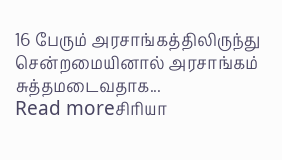16 பேரும் அரசாங்கத்திலிருந்து சென்றமையினால் அரசாங்கம் சுத்தமடைவதாக...
Read moreசிரியா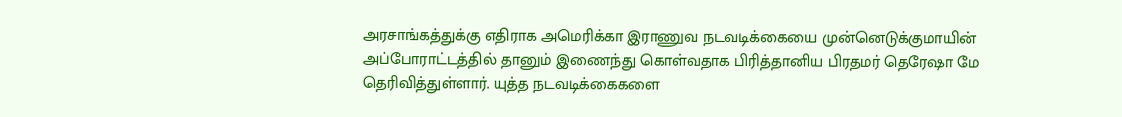அரசாங்கத்துக்கு எதிராக அமெரிக்கா இராணுவ நடவடிக்கையை முன்னெடுக்குமாயின் அப்போராட்டத்தில் தானும் இணைந்து கொள்வதாக பிரித்தானிய பிரதமர் தெரேஷா மே தெரிவித்துள்ளார். யுத்த நடவடிக்கைகளை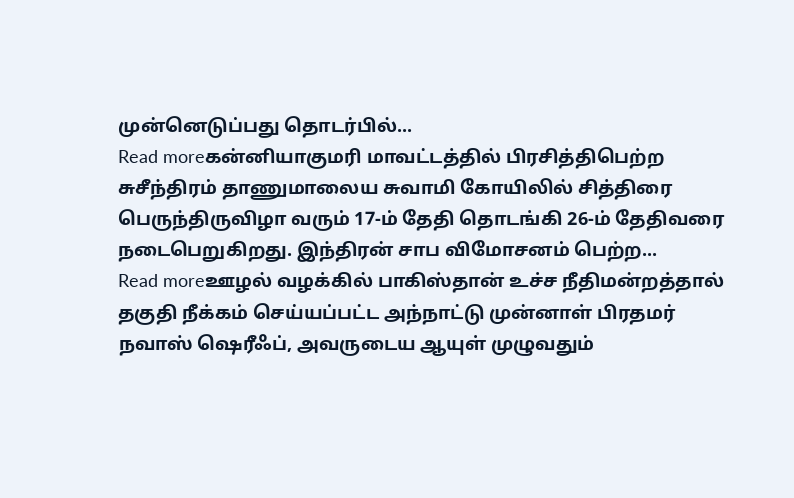முன்னெடுப்பது தொடர்பில்...
Read moreகன்னியாகுமரி மாவட்டத்தில் பிரசித்திபெற்ற சுசீந்திரம் தாணுமாலைய சுவாமி கோயிலில் சித்திரை பெருந்திருவிழா வரும் 17-ம் தேதி தொடங்கி 26-ம் தேதிவரை நடைபெறுகிறது. இந்திரன் சாப விமோசனம் பெற்ற...
Read moreஊழல் வழக்கில் பாகிஸ்தான் உச்ச நீதிமன்றத்தால் தகுதி நீக்கம் செய்யப்பட்ட அந்நாட்டு முன்னாள் பிரதமர் நவாஸ் ஷெரீஃப், அவருடைய ஆயுள் முழுவதும்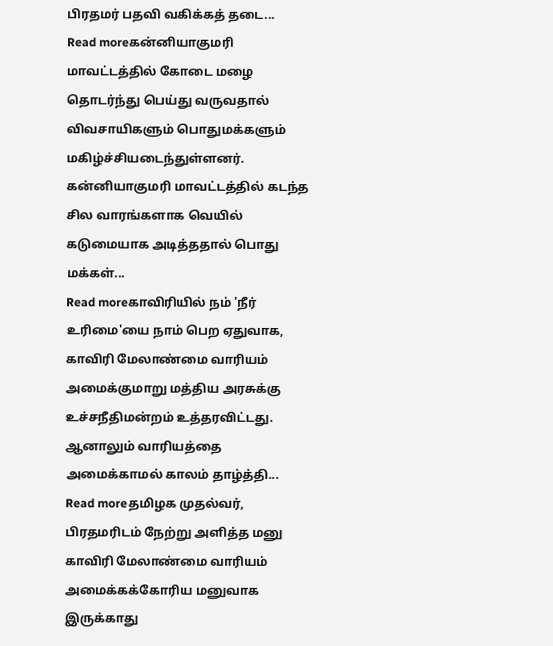பிரதமர் பதவி வகிக்கத் தடை...
Read moreகன்னியாகுமரி மாவட்டத்தில் கோடை மழை தொடர்ந்து பெய்து வருவதால் விவசாயிகளும் பொதுமக்களும் மகிழ்ச்சியடைந்துள்ளனர். கன்னியாகுமரி மாவட்டத்தில் கடந்த சில வாரங்களாக வெயில் கடுமையாக அடித்ததால் பொது மக்கள்...
Read moreகாவிரியில் நம் 'நீர் உரிமை'யை நாம் பெற ஏதுவாக, காவிரி மேலாண்மை வாரியம் அமைக்குமாறு மத்திய அரசுக்கு உச்சநீதிமன்றம் உத்தரவிட்டது. ஆனாலும் வாரியத்தை அமைக்காமல் காலம் தாழ்த்தி...
Read moreதமிழக முதல்வர், பிரதமரிடம் நேற்று அளித்த மனு காவிரி மேலாண்மை வாரியம் அமைக்கக்கோரிய மனுவாக இருக்காது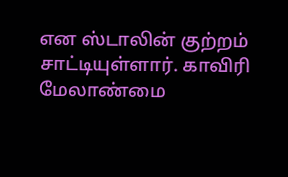என ஸ்டாலின் குற்றம் சாட்டியுள்ளார். காவிரி மேலாண்மை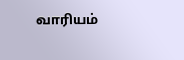வாரியம்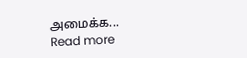அமைக்க...
Read more